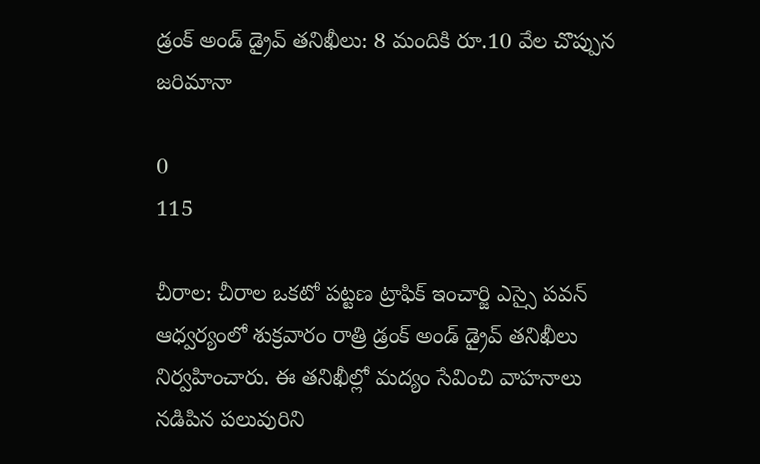డ్రంక్ అండ్ డ్రైవ్ తనిఖీలు: 8 మందికి రూ.10 వేల చొప్పున జరిమానా

0
115

చీరాల: చీరాల ఒకటో పట్టణ ట్రాఫిక్ ఇంచార్జి ఎస్సై పవన్ ఆధ్వర్యంలో శుక్రవారం రాత్రి డ్రంక్ అండ్ డ్రైవ్ తనిఖీలు నిర్వహించారు. ఈ తనిఖీల్లో మద్యం సేవించి వాహనాలు నడిపిన పలువురిని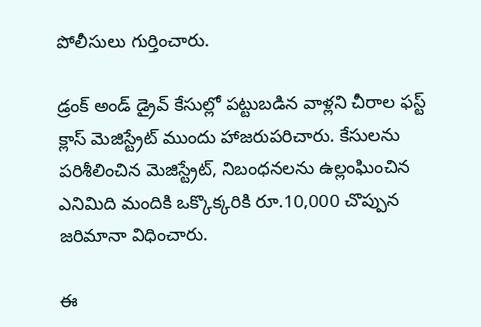పోలీసులు గుర్తించారు.

డ్రంక్ అండ్ డ్రైవ్ కేసుల్లో పట్టుబడిన వాళ్లని చీరాల ఫస్ట్ క్లాస్ మెజిస్ట్రేట్ ముందు హాజరుపరిచారు. కేసులను పరిశీలించిన మెజిస్ట్రేట్, నిబంధనలను ఉల్లంఘించిన ఎనిమిది మందికి ఒక్కొక్కరికి రూ.10,000 చొప్పున జరిమానా విధించారు.

ఈ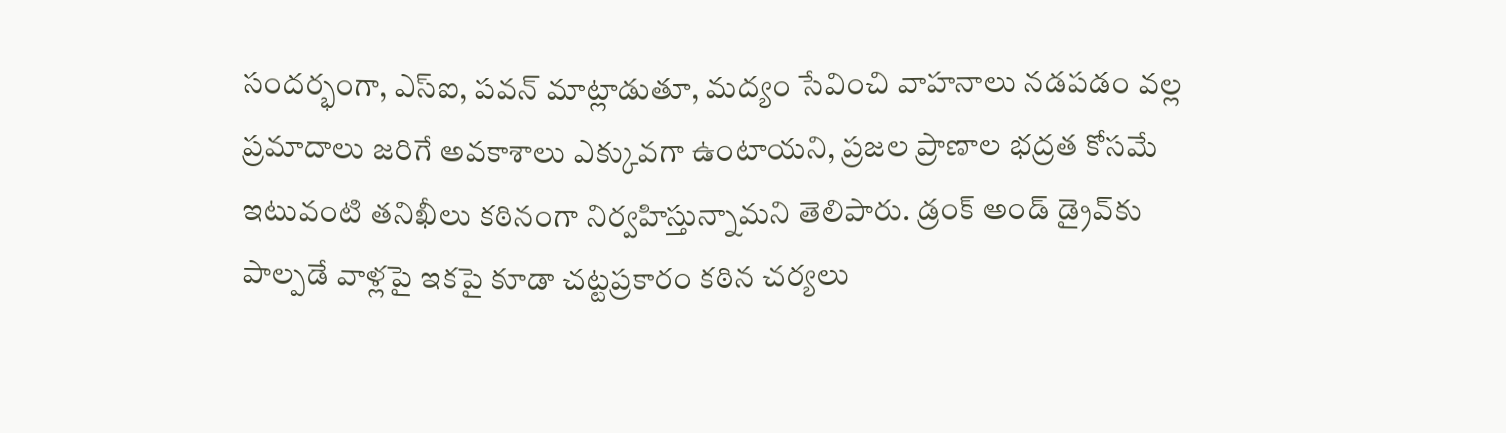సందర్భంగా, ఎస్ఐ, పవన్ మాట్లాడుతూ, మద్యం సేవించి వాహనాలు నడపడం వల్ల ప్రమాదాలు జరిగే అవకాశాలు ఎక్కువగా ఉంటాయని, ప్రజల ప్రాణాల భద్రత కోసమే ఇటువంటి తనిఖీలు కఠినంగా నిర్వహిస్తున్నామని తెలిపారు. డ్రంక్ అండ్ డ్రైవ్‌కు పాల్పడే వాళ్లపై ఇకపై కూడా చట్టప్రకారం కఠిన చర్యలు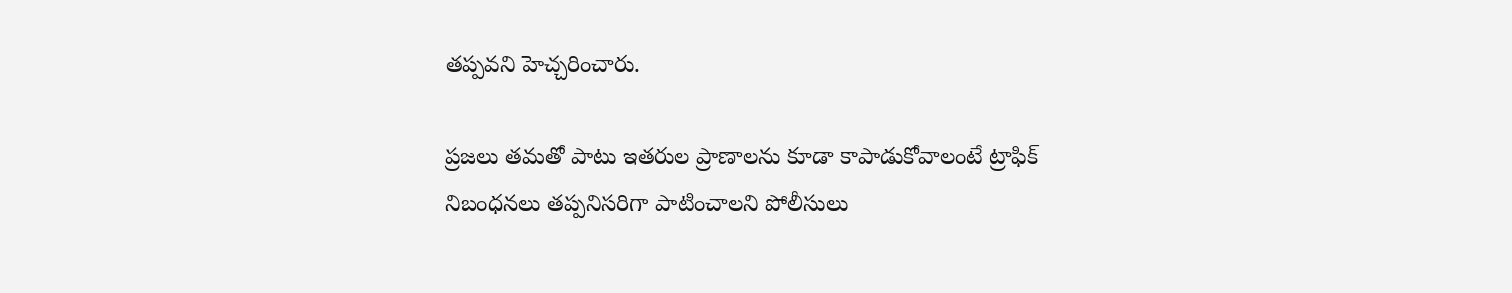తప్పవని హెచ్చరించారు.

ప్రజలు తమతో పాటు ఇతరుల ప్రాణాలను కూడా కాపాడుకోవాలంటే ట్రాఫిక్ నిబంధనలు తప్పనిసరిగా పాటించాలని పోలీసులు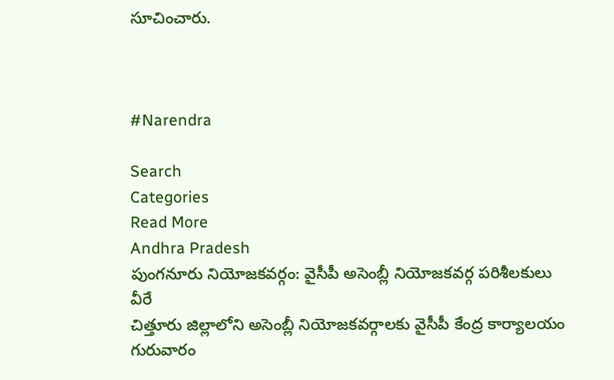సూచించారు.



#Narendra

Search
Categories
Read More
Andhra Pradesh
పుంగనూరు నియోజకవర్గం: వైసీపీ అసెంబ్లీ నియోజకవర్గ పరిశీలకులు వీరే
చిత్తూరు జిల్లాలోని అసెంబ్లీ నియోజకవర్గాలకు వైసీపీ కేంద్ర కార్యాలయం గురువారం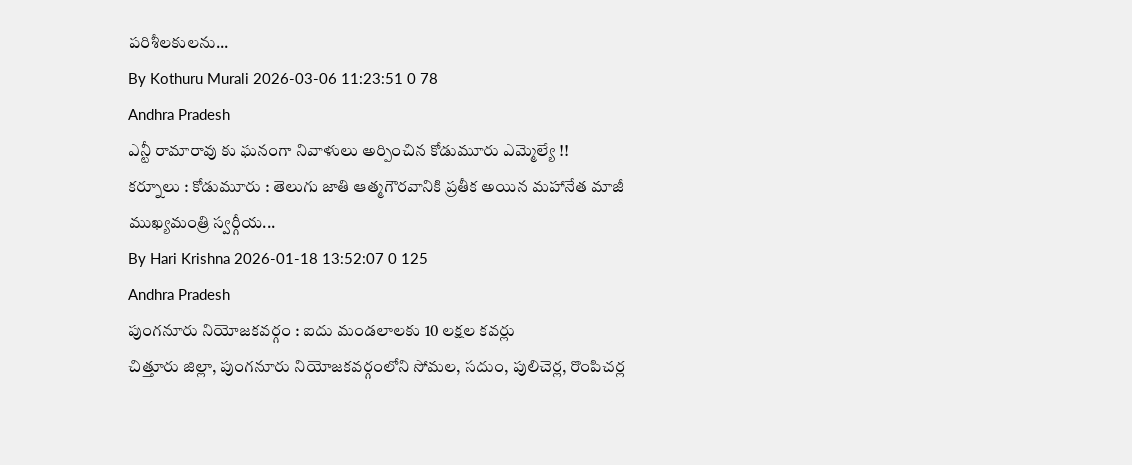పరిశీలకులను...
By Kothuru Murali 2026-03-06 11:23:51 0 78
Andhra Pradesh
ఎన్టీ రామారావు కు ఘనంగా నివాళులు అర్పించిన కోడుమూరు ఎమ్మెల్యే !!
కర్నూలు : కోడుమూరు : తెలుగు జాతి ఆత్మగౌరవానికి ప్రతీక అయిన మహానేత మాజీ ముఖ్యమంత్రి స్వర్గీయ...
By Hari Krishna 2026-01-18 13:52:07 0 125
Andhra Pradesh
పుంగనూరు నియోజకవర్గం : ఐదు మండలాలకు 10 లక్షల కవర్లు
చిత్తూరు జిల్లా, పుంగనూరు నియోజకవర్గంలోని సోమల, సదుం, పులిచెర్ల, రొంపిచర్ల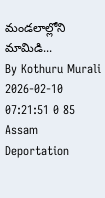మండలాల్లోని మామిడి...
By Kothuru Murali 2026-02-10 07:21:51 0 85
Assam
Deportation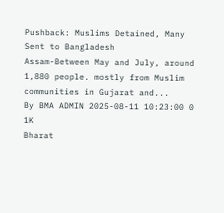Pushback: Muslims Detained, Many Sent to Bangladesh
Assam-Between May and July, around 1,880 people. mostly from Muslim communities in Gujarat and...
By BMA ADMIN 2025-08-11 10:23:00 0 1K
Bharat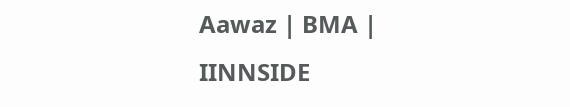Aawaz | BMA | IINNSIDE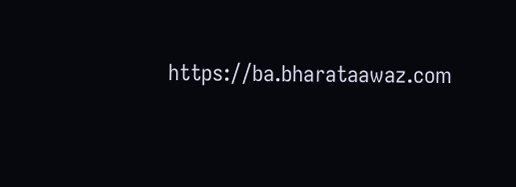https://ba.bharataawaz.com